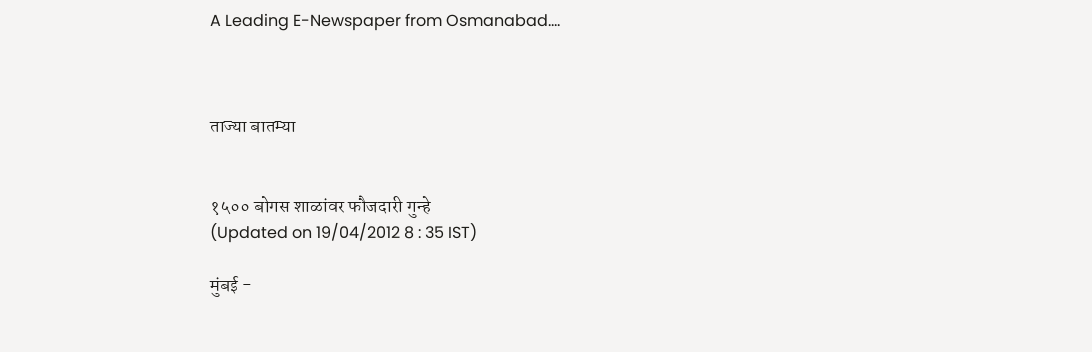A Leading E-Newspaper from Osmanabad....



ताज्या बातम्या


१५०० बोगस शाळांवर फौजदारी गुन्हे
(Updated on 19/04/2012 8 : 35 IST)

मुंबई -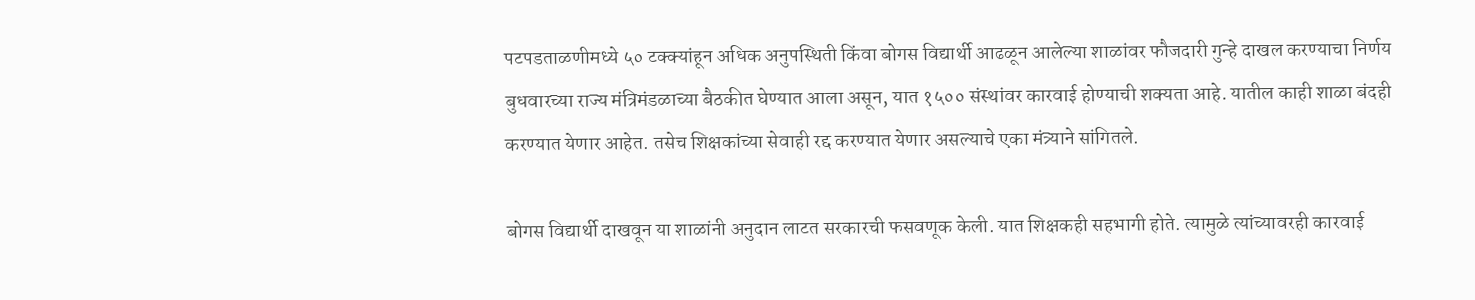पटपडताळणीमध्ये ५० टक्क्यांहून अधिक अनुपस्थिती किंवा बोगस विद्यार्थी आढळून आलेल्या शाळांवर फौजदारी गुन्हे दाखल करण्याचा निर्णय बुधवारच्या राज्य मंत्रिमंडळाच्या बैठकीत घेण्यात आला असून, यात १५०० संस्थांवर कारवाई होण्याची शक्यता आहे. यातील काही शाळा बंदही करण्यात येणार आहेत. तसेच शिक्षकांच्या सेवाही रद्द करण्यात येणार असल्याचे एका मंत्र्याने सांगितले.

बोगस विद्यार्थी दाखवून या शाळांनी अनुदान लाटत सरकारची फसवणूक केली. यात शिक्षकही सहभागी होते. त्यामुळे त्यांच्यावरही कारवाई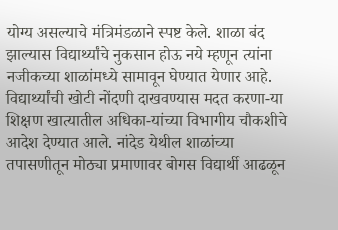योग्य असल्याचे मंत्रिमंडळाने स्पष्ट केले. शाळा बंद झाल्यास विद्यार्थ्यांचे नुकसान होऊ नये म्हणून त्यांना नजीकच्या शाळांमध्ये सामावून घेण्यात येणार आहे. विद्यार्थ्यांची खोटी नोंदणी दाखवण्यास मदत करणा-या शिक्षण खात्यातील अधिका-यांच्या विभागीय चौकशीचे आदेश देण्यात आले. नांदेड येथील शाळांच्या तपासणीतून मोठ्या प्रमाणावर बोगस विद्यार्थी आढळून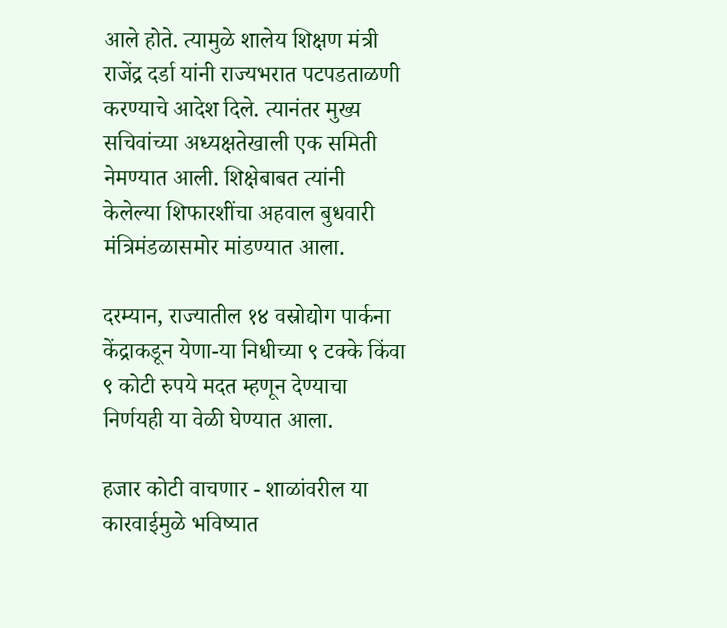आले होते. त्यामुळे शालेय शिक्षण मंत्री राजेंद्र दर्डा यांनी राज्यभरात पटपडताळणी करण्याचे आदेश दिले. त्यानंतर मुख्य सचिवांच्या अध्यक्षतेखाली एक समिती नेमण्यात आली. शिक्षेबाबत त्यांनी केलेल्या शिफारशींचा अहवाल बुधवारी मंत्रिमंडळासमोर मांडण्यात आला.

दरम्यान, राज्यातील १४ वस्रोद्योग पार्कना केंद्राकडून येणा-या निधीच्या ९ टक्के किंवा ९ कोटी रुपये मदत म्हणून देण्याचा निर्णयही या वेळी घेण्यात आला.

हजार कोटी वाचणार - शाळांवरील या कारवाईमुळे भविष्यात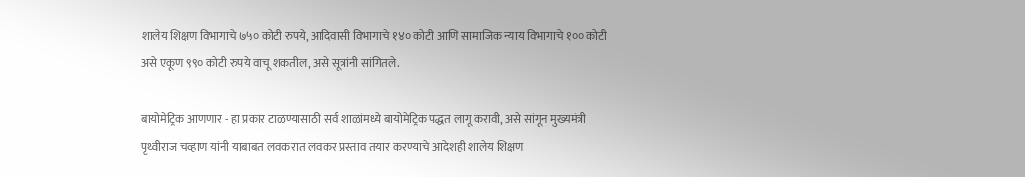शालेय शिक्षण विभागाचे ७५० कोटी रुपये, आदिवासी विभागाचे १४० कोटी आणि सामाजिक न्याय विभागाचे १०० कोटी असे एकूण ९९० कोटी रुपये वाचू शकतील, असे सूत्रांनी सांगितले.

बायोमेट्रिक आणणार - हा प्रकार टाळण्यासाठी सर्व शाळांमध्ये बायोमेट्रिक पद्धत लागू करावी, असे सांगून मुख्यमंत्री पृथ्वीराज चव्हाण यांनी याबाबत लवकरात लवकर प्रस्ताव तयार करण्याचे आदेशही शालेय शिक्षण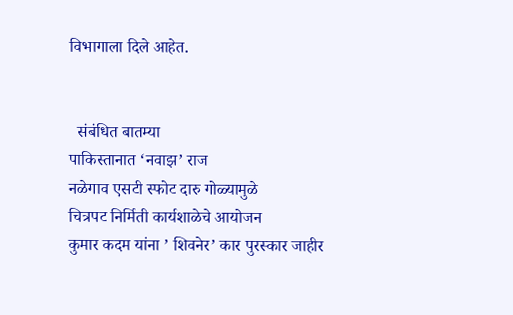विभागाला दिले आहेत.


  संबंधित बातम्या
पाकिस्तानात ‘नवाझ’ राज
नळेगाव एसटी स्फोट दारु गोळ्यामुळे
चित्रपट निर्मिती कार्यशाळेचे आयोजन
कुमार कदम यांना ’ शिवनेर’ कार पुरस्कार जाहीर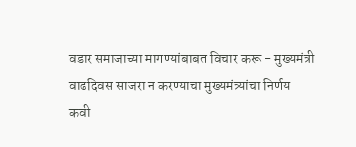वडार समाजाच्या मागण्यांबाबत विचार करू - मुख्यमंत्री
वाढदिवस साजरा न करण्याचा मुख्यमंत्र्यांचा निर्णय
कवी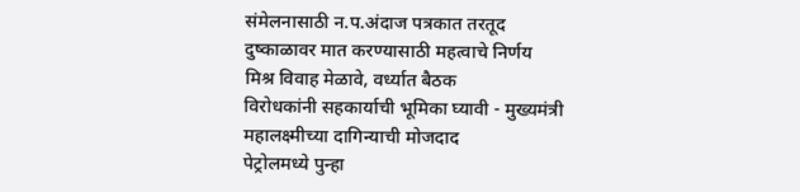संमेलनासाठी न.प.अंदाज पत्रकात तरतूद
दुष्काळावर मात करण्यासाठी महत्वाचे निर्णय
मिश्र विवाह मेळावे, वर्ध्यात बैठक
विरोधकांनी सहकार्याची भूमिका घ्यावी - मुख्यमंत्री
महालक्ष्मीच्या दागिन्याची मोजदाद
पेट्रोलमध्ये पुन्हा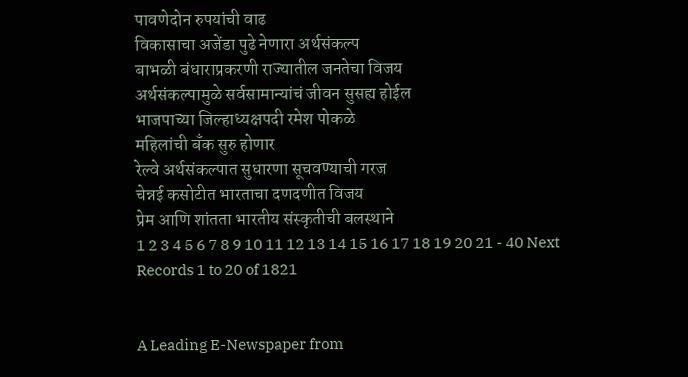पावणेदोन रुपयांची वाढ
विकासाचा अजेंडा पुढे नेणारा अर्थसंकल्प
बाभळी बंधाराप्रकरणी राज्यातील जनतेचा विजय
अर्थसंकल्पामुळे सर्वसामान्यांचं जीवन सुसह्य होईल
भाजपाच्या जिल्हाध्यक्षपदी रमेश पोकळे
महिलांची बँक सुरु होणार
रेल्वे अर्थसंकल्पात सुधारणा सूचवण्याची गरज
चेन्नई कसोटीत भारताचा दणदणीत विजय
प्रेम आणि शांतता भारतीय संस्कृतीची बलस्थाने
1 2 3 4 5 6 7 8 9 10 11 12 13 14 15 16 17 18 19 20 21 - 40 Next
Records 1 to 20 of 1821


A Leading E-Newspaper from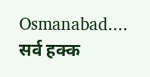Osmanabad....
सर्व हक्क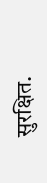सुरक्षित.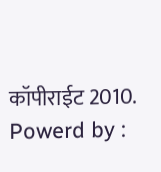कॉपीराईट 2010. Powerd by :